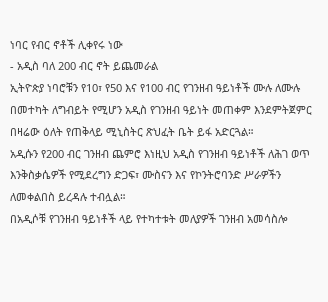ነባር የብር ኖቶች ሊቀየሩ ነው
- አዲስ ባለ 200 ብር ኖት ይጨመራል
ኢትዮጵያ ነባሮቹን የ10፣ የ50 እና የ100 ብር የገንዘብ ዓይነቶች ሙሉ ለሙሉ በመተካት ለግብይት የሚሆን አዲስ የገንዘብ ዓይነት መጠቀም እንደምትጀምር በዛሬው ዕለት የጠቅላይ ሚኒስትር ጽህፈት ቤት ይፋ አድርጓል።
አዲሱን የ200 ብር ገንዘብ ጨምሮ እነዚህ አዲስ የገንዘብ ዓይነቶች ለሕገ ወጥ እንቅስቃሴዎች የሚደረግን ድጋፍ፣ ሙስናን እና የኮንትሮባንድ ሥራዎችን ለመቀልበስ ይረዳሉ ተብሏል።
በአዲሶቹ የገንዘብ ዓይነቶች ላይ የተካተቱት መለያዎች ገንዘብ አመሳስሎ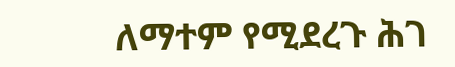ለማተም የሚደረጉ ሕገ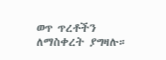ወጥ ጥረቶችን ለማስቀረት ያግዛሉ።